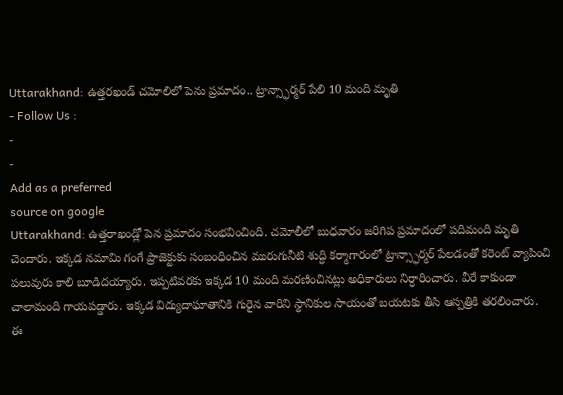Uttarakhand: ఉత్తరఖండ్ చమోలిలో పెను ప్రమాదం.. ట్రాన్స్ఫార్మర్ పేలి 10 మంది మృతి
- Follow Us :
-
-
Add as a preferred
source on google
Uttarakhand: ఉత్తరాఖండ్లో పెన ప్రమాదం సంభవించింది. చమోలీలో బుధవారం జరిగిప ప్రమాదంలో పదిమంది మృతి చెందారు. ఇక్కడ నమామి గంగే ప్రాజెక్టుకు సంబంధించిన మురుగునీటి శుద్ధి కర్మాగారంలో ట్రాన్స్ఫార్మర్ పేలడంతో కరెంట్ వ్యాపించి పలువురు కాలి బూడిదయ్యారు. ఇప్పటివరకు ఇక్కడ 10 మంది మరణించినట్లు అధికారులు నిర్ధారించారు. వీరే కాకుండా చాలామంది గాయపడ్డారు. ఇక్కడ విద్యుదాఘాతానికి గురైన వారిని స్థానికుల సాయంతో బయటకు తీసి ఆస్పత్రికి తరలించారు.
ఈ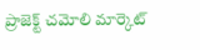ప్రాజెక్ట్ చమోలి మార్కెట్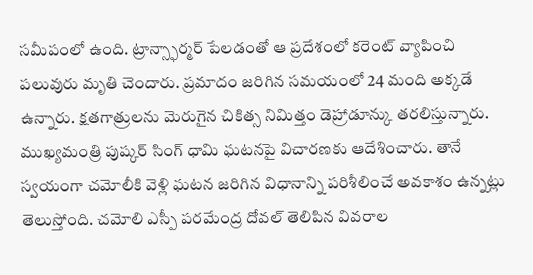సమీపంలో ఉంది. ట్రాన్స్ఫార్మర్ పేలడంతో ఆ ప్రదేశంలో కరెంట్ వ్యాపించి పలువురు మృతి చెందారు. ప్రమాదం జరిగిన సమయంలో 24 మంది అక్కడే ఉన్నారు. క్షతగాత్రులను మెరుగైన చికిత్స నిమిత్తం డెహ్రాడూన్కు తరలిస్తున్నారు. ముఖ్యమంత్రి పుష్కర్ సింగ్ ధామి ఘటనపై విచారణకు ఆదేశించారు. తానే స్వయంగా చమోలీకి వెళ్లి ఘటన జరిగిన విధానాన్ని పరిశీలించే అవకాశం ఉన్నట్లు తెలుస్తోంది. చమోలి ఎస్పీ పరమేంద్ర దోవల్ తెలిపిన వివరాల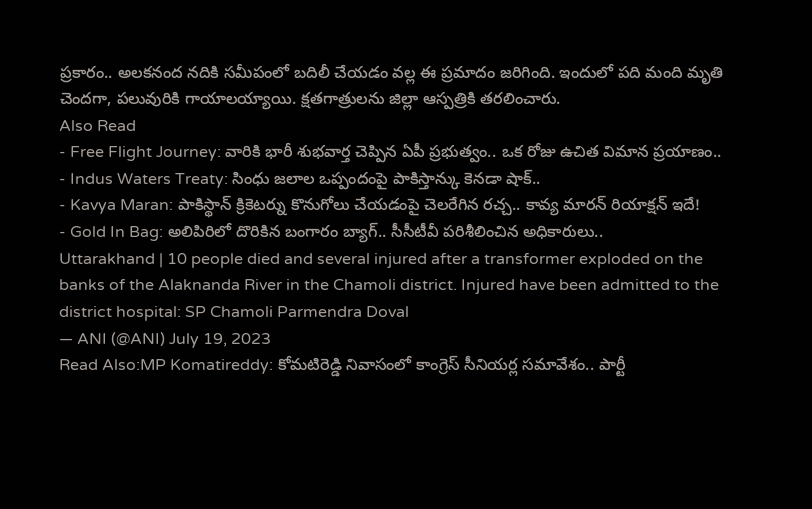ప్రకారం.. అలకనంద నదికి సమీపంలో బదిలీ చేయడం వల్ల ఈ ప్రమాదం జరిగింది. ఇందులో పది మంది మృతి చెందగా, పలువురికి గాయాలయ్యాయి. క్షతగాత్రులను జిల్లా ఆస్పత్రికి తరలించారు.
Also Read
- Free Flight Journey: వారికి భారీ శుభవార్త చెప్పిన ఏపీ ప్రభుత్వం.. ఒక రోజు ఉచిత విమాన ప్రయాణం..
- Indus Waters Treaty: సింధు జలాల ఒప్పందంపై పాకిస్తాన్కు కెనడా షాక్..
- Kavya Maran: పాకిస్థాన్ క్రికెటర్ను కొనుగోలు చేయడంపై చెలరేగిన రచ్చ.. కావ్య మారన్ రియాక్షన్ ఇదే!
- Gold In Bag: అలిపిరిలో దొరికిన బంగారం బ్యాగ్.. సీసీటీవీ పరిశీలించిన అధికారులు..
Uttarakhand | 10 people died and several injured after a transformer exploded on the banks of the Alaknanda River in the Chamoli district. Injured have been admitted to the district hospital: SP Chamoli Parmendra Doval
— ANI (@ANI) July 19, 2023
Read Also:MP Komatireddy: కోమటిరెడ్డి నివాసంలో కాంగ్రెస్ సీనియర్ల సమావేశం.. పార్టీ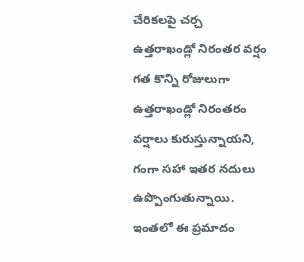చేరికలపై చర్చ
ఉత్తరాఖండ్లో నిరంతర వర్షం
గత కొన్ని రోజులుగా ఉత్తరాఖండ్లో నిరంతరం వర్షాలు కురుస్తున్నాయని, గంగా సహా ఇతర నదులు ఉప్పొంగుతున్నాయి. ఇంతలో ఈ ప్రమాదం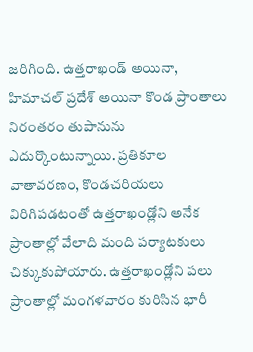జరిగింది. ఉత్తరాఖండ్ అయినా, హిమాచల్ ప్రదేశ్ అయినా కొండ ప్రాంతాలు నిరంతరం తుపానును ఎదుర్కొంటున్నాయి. ప్రతికూల వాతావరణం, కొండచరియలు విరిగిపడటంతో ఉత్తరాఖండ్లోని అనేక ప్రాంతాల్లో వేలాది మంది పర్యాటకులు చిక్కుకుపోయారు. ఉత్తరాఖండ్లోని పలు ప్రాంతాల్లో మంగళవారం కురిసిన భారీ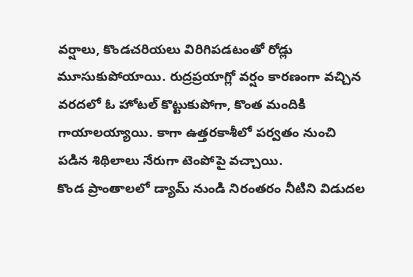వర్షాలు, కొండచరియలు విరిగిపడటంతో రోడ్లు మూసుకుపోయాయి. రుద్రప్రయాగ్లో వర్షం కారణంగా వచ్చిన వరదలో ఓ హోటల్ కొట్టుకుపోగా, కొంత మందికి గాయాలయ్యాయి. కాగా ఉత్తరకాశీలో పర్వతం నుంచి పడిన శిథిలాలు నేరుగా టెంపోపై వచ్చాయి.
కొండ ప్రాంతాలలో డ్యామ్ నుండి నిరంతరం నీటిని విడుదల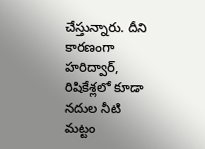చేస్తున్నారు. దీని కారణంగా హరిద్వార్, రిషికేశ్లలో కూడా నదుల నీటి మట్టం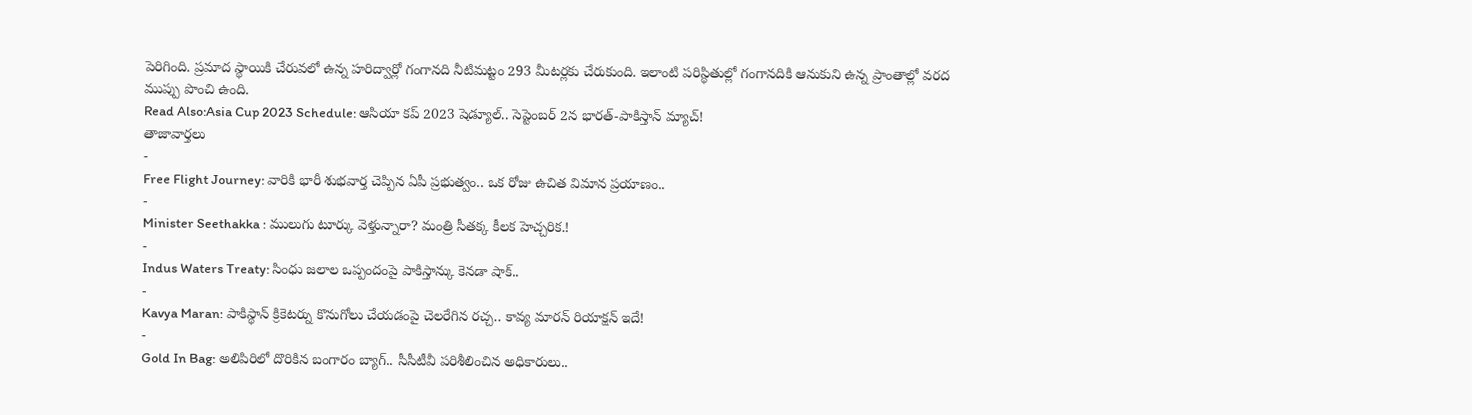పెరిగింది. ప్రమాద స్థాయికి చేరువలో ఉన్న హరిద్వార్లో గంగానది నీటిమట్టం 293 మీటర్లకు చేరుకుంది. ఇలాంటి పరిస్థితుల్లో గంగానదికి ఆనుకుని ఉన్న ప్రాంతాల్లో వరద ముప్పు పొంచి ఉంది.
Read Also:Asia Cup 2023 Schedule: ఆసియా కప్ 2023 షెడ్యూల్.. సెప్టెంబర్ 2న భారత్-పాకిస్తాన్ మ్యాచ్!
తాజావార్తలు
-
Free Flight Journey: వారికి భారీ శుభవార్త చెప్పిన ఏపీ ప్రభుత్వం.. ఒక రోజు ఉచిత విమాన ప్రయాణం..
-
Minister Seethakka : ములుగు టూర్కు వెళ్తున్నారా? మంత్రి సీతక్క కీలక హెచ్చరిక.!
-
Indus Waters Treaty: సింధు జలాల ఒప్పందంపై పాకిస్తాన్కు కెనడా షాక్..
-
Kavya Maran: పాకిస్థాన్ క్రికెటర్ను కొనుగోలు చేయడంపై చెలరేగిన రచ్చ.. కావ్య మారన్ రియాక్షన్ ఇదే!
-
Gold In Bag: అలిపిరిలో దొరికిన బంగారం బ్యాగ్.. సీసీటీవీ పరిశీలించిన అధికారులు..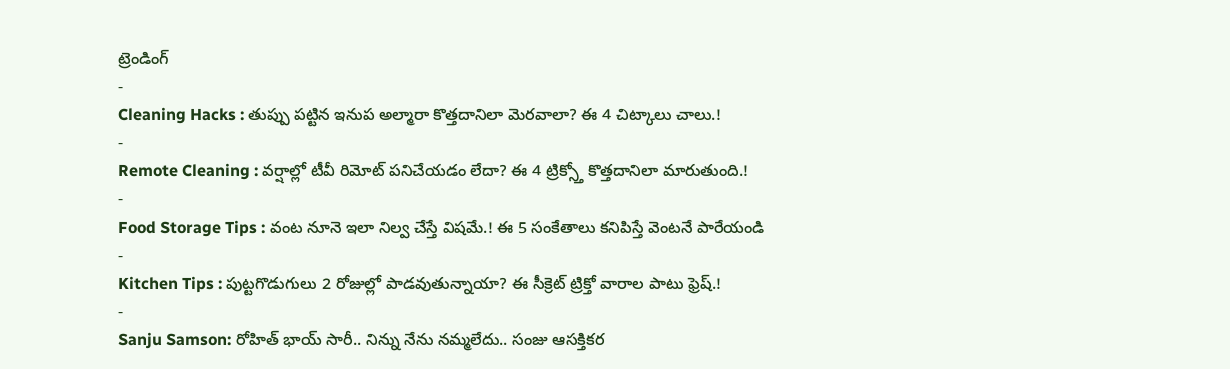ట్రెండింగ్
-
Cleaning Hacks : తుప్పు పట్టిన ఇనుప అల్మారా కొత్తదానిలా మెరవాలా? ఈ 4 చిట్కాలు చాలు.!
-
Remote Cleaning : వర్షాల్లో టీవీ రిమోట్ పనిచేయడం లేదా? ఈ 4 ట్రిక్స్తో కొత్తదానిలా మారుతుంది.!
-
Food Storage Tips : వంట నూనె ఇలా నిల్వ చేస్తే విషమే.! ఈ 5 సంకేతాలు కనిపిస్తే వెంటనే పారేయండి
-
Kitchen Tips : పుట్టగొడుగులు 2 రోజుల్లో పాడవుతున్నాయా? ఈ సీక్రెట్ ట్రిక్తో వారాల పాటు ఫ్రెష్.!
-
Sanju Samson: రోహిత్ భాయ్ సారీ.. నిన్ను నేను నమ్మలేదు.. సంజు ఆసక్తికర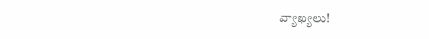వ్యాఖ్యలు!